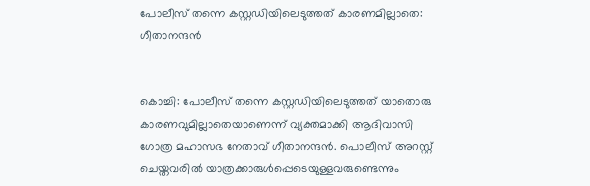പോലീസ് തന്നെ കസ്റ്റഡിയിലെടുത്തത് കാരണമില്ലാതെ: ഗീതാനന്ദന്‍


കൊച്ചി: പോലീസ് തന്നെ കസ്റ്റഡിയിലെടുത്തത് യാതൊരു കാരണവുമില്ലാതെയാണെന്ന് വ്യക്തമാക്കി ആദിവാസി ഗോത്ര മഹാസഭ നേതാവ് ഗീതാനന്ദന്‍. പൊലീസ് അറസ്റ്റ് ചെയ്തവരില്‍ യാത്രക്കാരുള്‍പ്പെടെയുള്ളവരുണ്ടെന്നും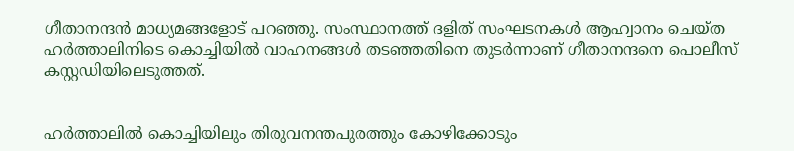ഗീതാനന്ദന്‍ മാധ്യമങ്ങളോട് പറഞ്ഞു. സംസ്ഥാനത്ത് ദളിത് സംഘടനകള്‍ ആഹ്വാനം ചെയ്ത ഹര്‍ത്താലിനിടെ കൊച്ചിയില്‍ വാഹനങ്ങള്‍ തടഞ്ഞതിനെ തുടര്‍ന്നാണ് ഗീതാനന്ദനെ പൊലീസ് കസ്റ്റഡിയിലെടുത്തത്.


ഹര്‍ത്താലില്‍ കൊച്ചിയിലും തിരുവനന്തപുരത്തും കോഴിക്കോടും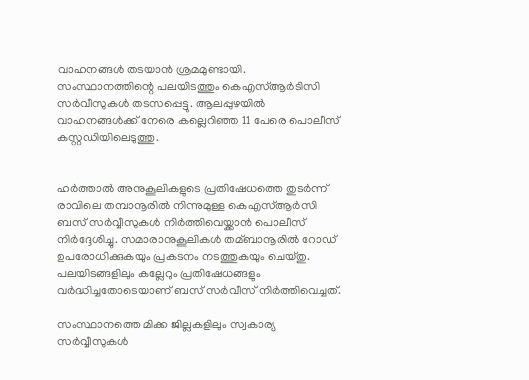വാഹനങ്ങള്‍ തടയാന്‍ ശ്രമമുണ്ടായി. സംസ്ഥാനത്തിന്റെ പലയിടത്തും കെഎസ്‌ആര്‍ടിസി സര്‍വീസുകള്‍ തടസപ്പെട്ടു. ആലപ്പുഴയില്‍ വാഹനങ്ങള്‍ക്ക് നേരെ കല്ലെറിഞ്ഞ 11 പേരെ പൊലീസ് കസ്റ്റഡിയിലെടുത്തു.


ഹര്‍ത്താല്‍ അനുകൂലികളുടെ പ്രതിഷേധത്തെ തുടര്‍ന്ന് രാവിലെ തമ്പാനൂരില്‍ നിന്നുമുള്ള കെഎസ്‌ആര്‍സി ബസ് സര്‍വ്വീസുകള്‍ നിര്‍ത്തിവെയ്ക്കാന്‍ പൊലീസ് നിര്‍ദ്ദേശിച്ചു. സമാരാനുകൂലികള്‍ തമ്ബാനൂരില്‍ റോഡ് ഉപരോധിക്കുകയും പ്രകടനം നടത്തുകയും ചെയ്തു. പലയിടങ്ങളിലും കല്ലേറും പ്രതിഷേധങ്ങളും വര്‍ദ്ധിച്ചതോടെയാണ് ബസ് സര്‍വീസ് നിര്‍ത്തിവെച്ചത്.

സംസ്ഥാനത്തെ മിക്ക ജില്ലകളിലും സ്വകാര്യ സര്‍വ്വീസുകള്‍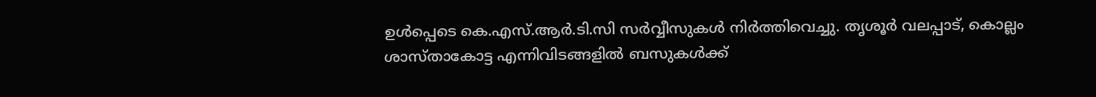ഉള്‍പ്പെടെ കെ.എസ്.ആര്‍.ടി.സി സര്‍വ്വീസുകള്‍ നിര്‍ത്തിവെച്ചു. തൃശൂര്‍ വലപ്പാട്, കൊല്ലം ശാസ്താകോട്ട എന്നിവിടങ്ങളില്‍ ബസുകള്‍ക്ക്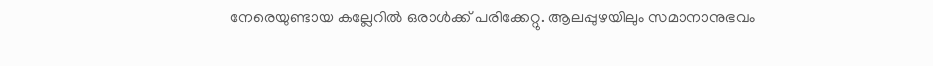നേരെയുണ്ടായ കല്ലേറില്‍ ഒരാള്‍ക്ക് പരിക്കേറ്റു. ആലപ്പുഴയിലും സമാനാനുഭവം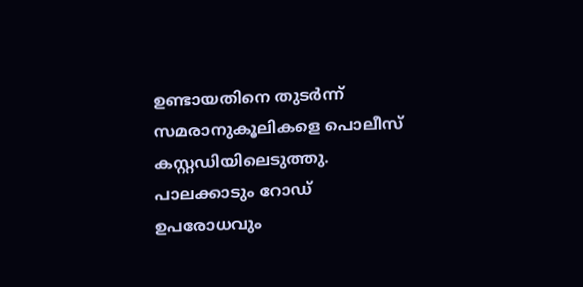ഉണ്ടായതിനെ തുടര്‍ന്ന് സമരാനുകൂലികളെ പൊലീസ് കസ്റ്റഡിയിലെടുത്തു. പാലക്കാടും റോഡ് ഉപരോധവും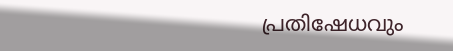പ്രതിഷേധവും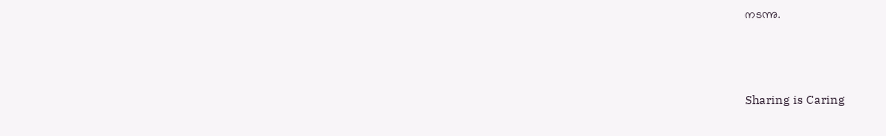നടന്നു.



Sharing is Caring